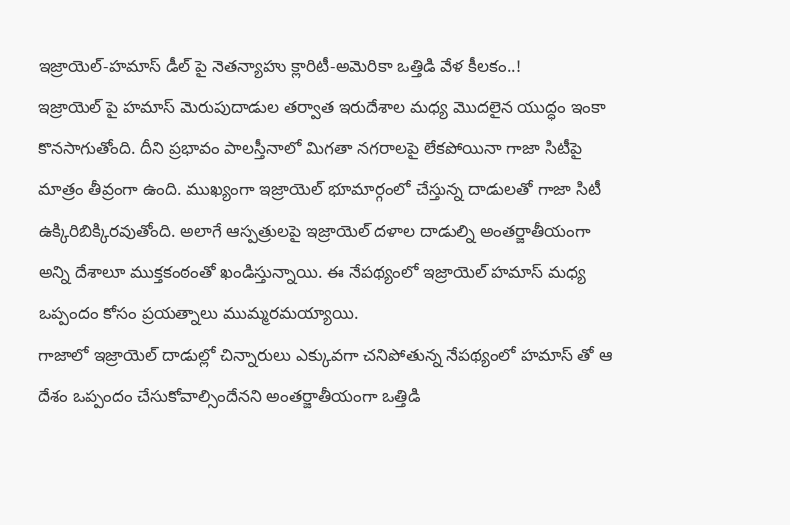ఇజ్రాయెల్-హమాస్ డీల్ పై నెతన్యాహు క్లారిటీ-అమెరికా ఒత్తిడి వేళ కీలకం..!
ఇజ్రాయెల్ పై హమాస్ మెరుపుదాడుల తర్వాత ఇరుదేశాల మధ్య మొదలైన యుద్ధం ఇంకా కొనసాగుతోంది. దీని ప్రభావం పాలస్తీనాలో మిగతా నగరాలపై లేకపోయినా గాజా సిటీపై మాత్రం తీవ్రంగా ఉంది. ముఖ్యంగా ఇజ్రాయెల్ భూమార్గంలో చేస్తున్న దాడులతో గాజా సిటీ ఉక్కిరిబిక్కిరవుతోంది. అలాగే ఆస్పత్రులపై ఇజ్రాయెల్ దళాల దాడుల్ని అంతర్జాతీయంగా అన్ని దేశాలూ ముక్తకంఠంతో ఖండిస్తున్నాయి. ఈ నేపథ్యంలో ఇజ్రాయెల్ హమాస్ మధ్య ఒప్పందం కోసం ప్రయత్నాలు ముమ్మరమయ్యాయి.
గాజాలో ఇజ్రాయెల్ దాడుల్లో చిన్నారులు ఎక్కువగా చనిపోతున్న నేపథ్యంలో హమాస్ తో ఆ దేశం ఒప్పందం చేసుకోవాల్సిందేనని అంతర్జాతీయంగా ఒత్తిడి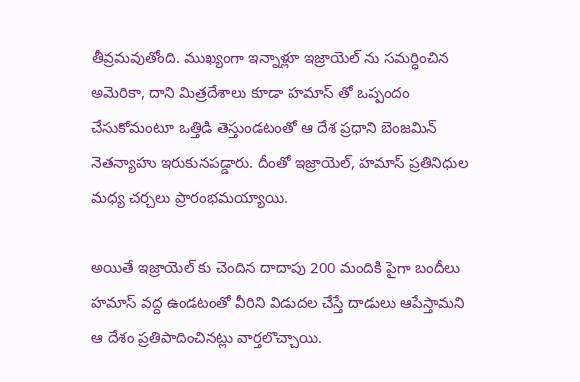తీవ్రమవుతోంది. ముఖ్యంగా ఇన్నాళ్లూ ఇజ్రాయెల్ ను సమర్ధించిన అమెరికా, దాని మిత్రదేశాలు కూడా హమాస్ తో ఒప్పందం చేసుకోమంటూ ఒత్తిడి తెస్తుండటంతో ఆ దేశ ప్రధాని బెంజమిన్ నెతన్యాహు ఇరుకునపడ్డారు. దీంతో ఇజ్రాయెల్, హమాస్ ప్రతినిధుల మధ్య చర్చలు ప్రారంభమయ్యాయి.

అయితే ఇజ్రాయెల్ కు చెందిన దాదాపు 200 మందికి పైగా బందీలు హమాస్ వద్ద ఉండటంతో వీరిని విడుదల చేస్తే దాడులు ఆపేస్తామని ఆ దేశం ప్రతిపాదించినట్లు వార్తలొచ్చాయి.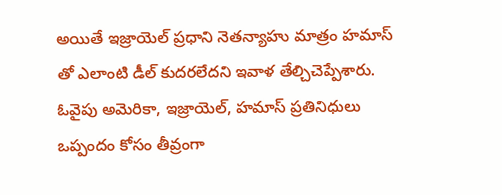అయితే ఇజ్రాయెల్ ప్రధాని నెతన్యాహు మాత్రం హమాస్ తో ఎలాంటి డీల్ కుదరలేదని ఇవాళ తేల్చిచెప్పేశారు. ఓవైపు అమెరికా, ఇజ్రాయెల్, హమాస్ ప్రతినిధులు ఒప్పందం కోసం తీవ్రంగా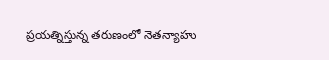ప్రయత్నిస్తున్న తరుణంలో నెతన్యాహు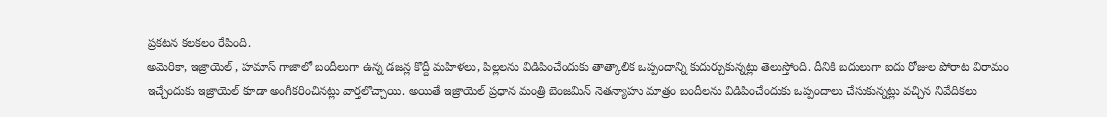ప్రకటన కలకలం రేపింది.
అమెరికా, ఇజ్రాయెల్ , హమాస్ గాజాలో బందీలుగా ఉన్న డజన్ల కొద్దీ మహిళలు, పిల్లలను విడిపించేందుకు తాత్కాలిక ఒప్పందాన్ని కుదుర్చుకున్నట్లు తెలుస్తోంది. దీనికి బదులుగా ఐదు రోజుల పోరాట విరామం ఇచ్చేందుకు ఇజ్రాయెల్ కూడా అంగీకరించినట్లు వార్తలొచ్చాయి. అయితే ఇజ్రాయెల్ ప్రధాన మంత్రి బెంజమిన్ నెతన్యాహు మాత్రం బందీలను విడిపించేందుకు ఒప్పందాలు చేసుకున్నట్లు వచ్చిన నివేదికలు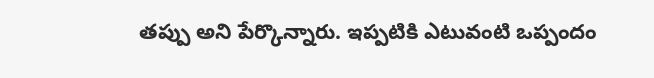తప్పు అని పేర్కొన్నారు. ఇప్పటికి ఎటువంటి ఒప్పందం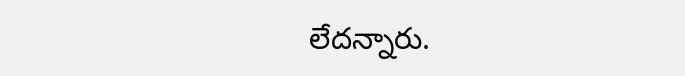లేదన్నారు.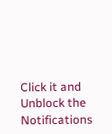Click it and Unblock the Notifications